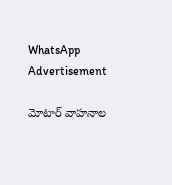WhatsApp
Advertisement

మోటార్ వాహనాల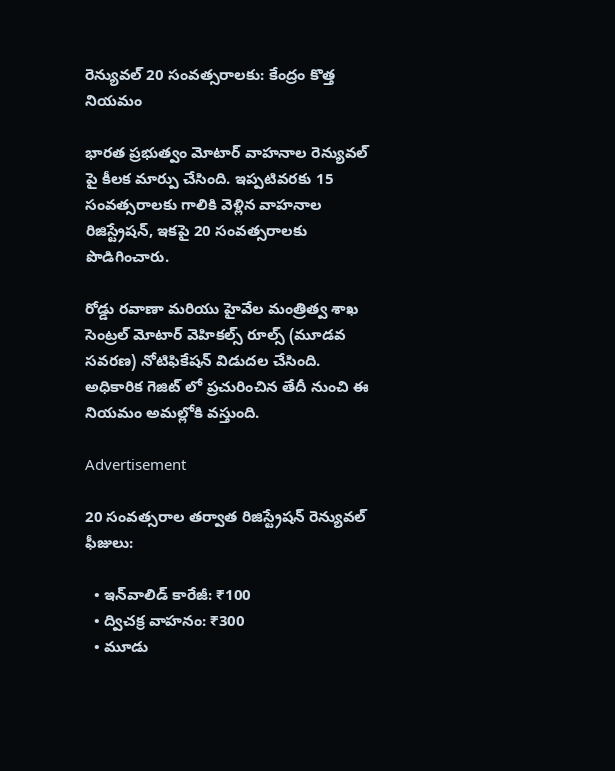రెన్యువల్ 20 సంవత్సరాలకు: కేంద్రం కొత్త నియమం

భారత ప్రభుత్వం మోటార్ వాహనాల రెన్యువల్ పై కీలక మార్పు చేసింది. ఇప్పటివరకు 15 సంవత్సరాలకు గాలికి వెళ్లిన వాహనాల రిజిస్ట్రేషన్, ఇకపై 20 సంవత్సరాలకు పొడిగించారు.

రోడ్డు రవాణా మరియు హైవేల మంత్రిత్వ శాఖ సెంట్రల్ మోటార్ వెహికల్స్ రూల్స్ (మూడవ సవరణ) నోటిఫికేషన్ విడుదల చేసింది. అధికారిక గెజిట్ లో ప్రచురించిన తేదీ నుంచి ఈ నియమం అమల్లోకి వస్తుంది.

Advertisement

20 సంవత్సరాల తర్వాత రిజిస్ట్రేషన్ రెన్యువల్ ఫీజులు:

  • ఇన్‌వాలిడ్ కారేజీ: ₹100
  • ద్విచక్ర వాహనం: ₹300
  • మూడు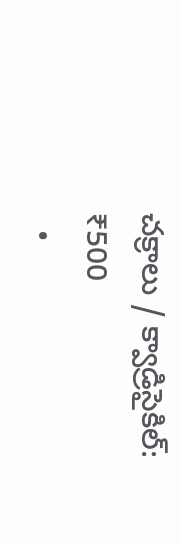చక్రాలు / క్వాడ్రిసైకిల్: ₹500
  •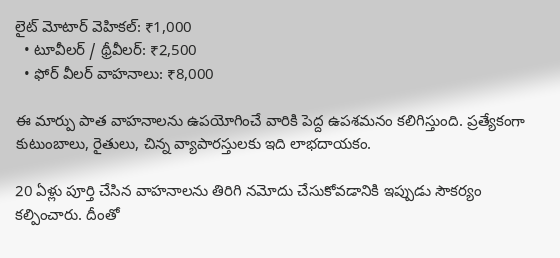లైట్ మోటార్ వెహికల్: ₹1,000
  • టూవీలర్ / థ్రీవీలర్: ₹2,500
  • ఫోర్ వీలర్ వాహనాలు: ₹8,000

ఈ మార్పు పాత వాహనాలను ఉపయోగించే వారికి పెద్ద ఉపశమనం కలిగిస్తుంది. ప్రత్యేకంగా కుటుంబాలు, రైతులు, చిన్న వ్యాపారస్తులకు ఇది లాభదాయకం.

20 ఏళ్లు పూర్తి చేసిన వాహనాలను తిరిగి నమోదు చేసుకోవడానికి ఇప్పుడు సౌకర్యం కల్పించారు. దీంతో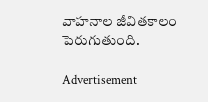వాహనాల జీవితకాలం పెరుగుతుంది.

Advertisement